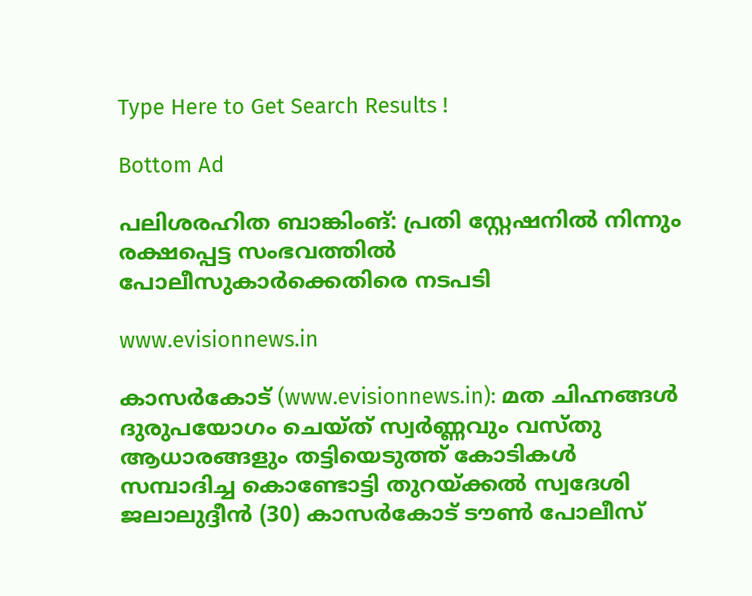Type Here to Get Search Results !

Bottom Ad

പലിശരഹിത ബാങ്കിംങ്: പ്രതി സ്റ്റേഷനില്‍ നിന്നും രക്ഷപ്പെട്ട സംഭവത്തില്‍ പോലീസുകാര്‍ക്കെതിരെ നടപടി

www.evisionnews.in

കാസര്‍കോട് (www.evisionnews.in): മത ചിഹ്നങ്ങള്‍ ദുരുപയോഗം ചെയ്ത് സ്വര്‍ണ്ണവും വസ്തു ആധാരങ്ങളും തട്ടിയെടുത്ത് കോടികള്‍ സമ്പാദിച്ച കൊണ്ടോട്ടി തുറയ്ക്കല്‍ സ്വദേശി ജലാലുദ്ദീന്‍ (30) കാസര്‍കോട് ടൗണ്‍ പോലീസ്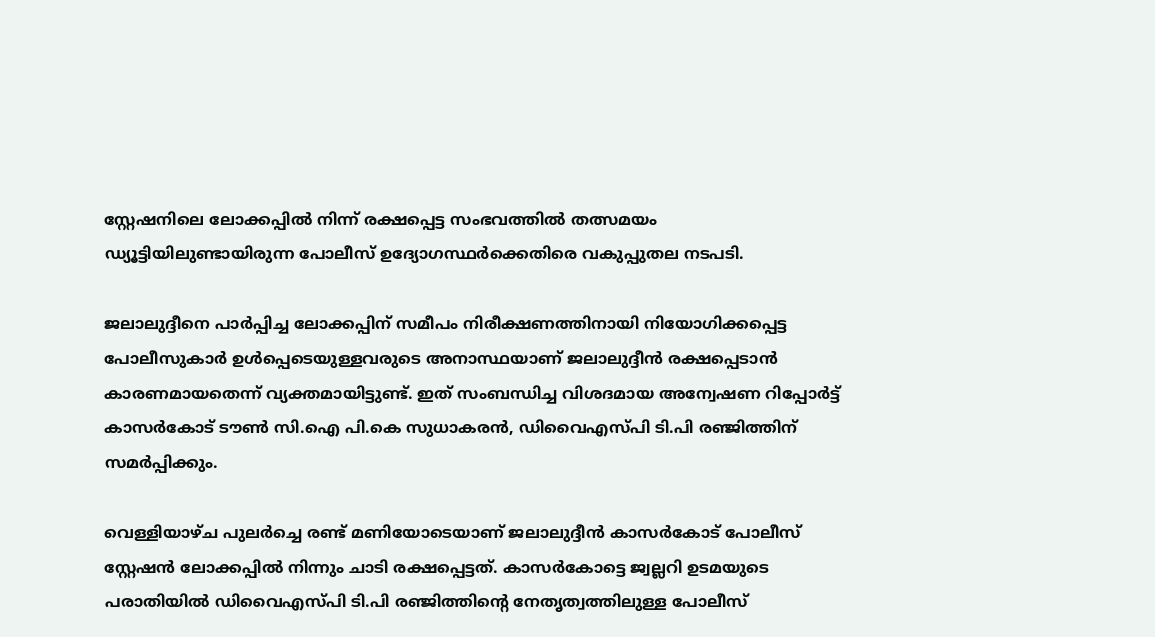സ്റ്റേഷനിലെ ലോക്കപ്പില്‍ നിന്ന് രക്ഷപ്പെട്ട സംഭവത്തില്‍ തത്സമയം ഡ്യൂട്ടിയിലുണ്ടായിരുന്ന പോലീസ് ഉദ്യോഗസ്ഥര്‍ക്കെതിരെ വകുപ്പുതല നടപടി.

ജലാലുദ്ദീനെ പാര്‍പ്പിച്ച ലോക്കപ്പിന് സമീപം നിരീക്ഷണത്തിനായി നിയോഗിക്കപ്പെട്ട പോലീസുകാര്‍ ഉള്‍പ്പെടെയുള്ളവരുടെ അനാസ്ഥയാണ് ജലാലുദ്ദീന്‍ രക്ഷപ്പെടാന്‍ കാരണമായതെന്ന് വ്യക്തമായിട്ടുണ്ട്. ഇത് സംബന്ധിച്ച വിശദമായ അന്വേഷണ റിപ്പോര്‍ട്ട് കാസര്‍കോട് ടൗണ്‍ സി.ഐ പി.കെ സുധാകരന്‍, ഡിവൈഎസ്പി ടി.പി രഞ്ജിത്തിന് സമര്‍പ്പിക്കും.

വെള്ളിയാഴ്ച പുലര്‍ച്ചെ രണ്ട് മണിയോടെയാണ് ജലാലുദ്ദീന്‍ കാസര്‍കോട് പോലീസ് സ്റ്റേഷന്‍ ലോക്കപ്പില്‍ നിന്നും ചാടി രക്ഷപ്പെട്ടത്. കാസര്‍കോട്ടെ ജ്വല്ലറി ഉടമയുടെ പരാതിയില്‍ ഡിവൈഎസ്പി ടി.പി രഞ്ജിത്തിന്റെ നേതൃത്വത്തിലുള്ള പോലീസ്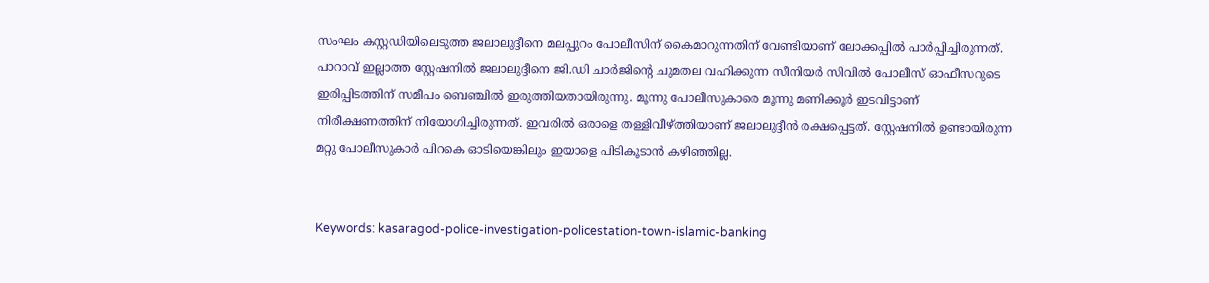സംഘം കസ്റ്റഡിയിലെടുത്ത ജലാലുദ്ദീനെ മലപ്പുറം പോലീസിന് കൈമാറുന്നതിന് വേണ്ടിയാണ് ലോക്കപ്പില്‍ പാര്‍പ്പിച്ചിരുന്നത്. പാറാവ് ഇല്ലാത്ത സ്റ്റേഷനില്‍ ജലാലുദ്ദീനെ ജി.ഡി ചാര്‍ജിന്റെ ചുമതല വഹിക്കുന്ന സീനിയര്‍ സിവില്‍ പോലീസ് ഓഫീസറുടെ ഇരിപ്പിടത്തിന് സമീപം ബെഞ്ചില്‍ ഇരുത്തിയതായിരുന്നു. മൂന്നു പോലീസുകാരെ മൂന്നു മണിക്കൂര്‍ ഇടവിട്ടാണ് നിരീക്ഷണത്തിന് നിയോഗിച്ചിരുന്നത്. ഇവരില്‍ ഒരാളെ തള്ളിവീഴ്ത്തിയാണ് ജലാലുദ്ദീന്‍ രക്ഷപ്പെട്ടത്. സ്റ്റേഷനില്‍ ഉണ്ടായിരുന്ന മറ്റു പോലീസുകാര്‍ പിറകെ ഓടിയെങ്കിലും ഇയാളെ പിടികൂടാന്‍ കഴിഞ്ഞില്ല.


Keywords: kasaragod-police-investigation-policestation-town-islamic-banking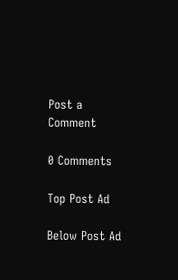Post a Comment

0 Comments

Top Post Ad

Below Post Ad